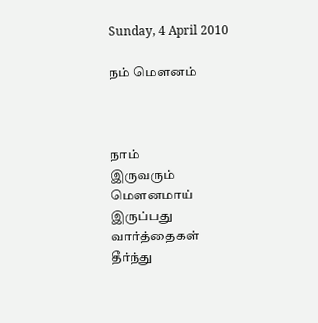Sunday, 4 April 2010

நம் மௌனம்



நாம்
இருவரும்
மௌனமாய்
இருப்பது
வார்த்தைகள்
தீர்ந்து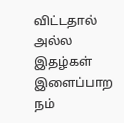விட்டதால்
அல்ல
இதழ்கள்
இளைப்பாற
நம்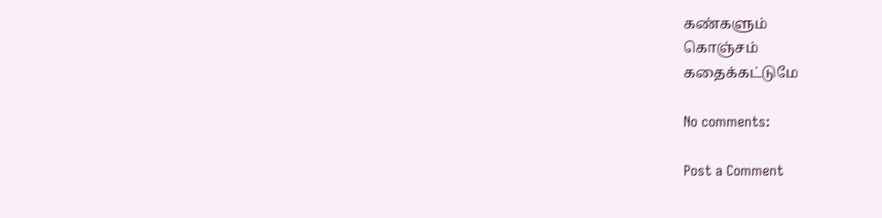கண்களும்
கொஞ்சம்
கதைக்கட்டுமே

No comments:

Post a Comment